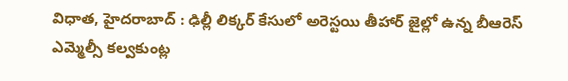విధాత, హైదరాబాద్ : ఢిల్లీ లిక్కర్ కేసులో అరెస్టయి తీహార్ జైల్లో ఉన్న బీఆరెస్ ఎమ్మెల్సీ కల్వకుంట్ల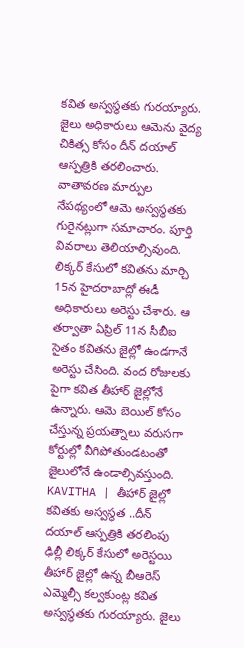కవిత అస్వస్థతకు గురయ్యారు. జైలు అధికారులు ఆమెను వైద్య చికిత్స కోసం దీన్ దయాల్ ఆస్పత్రికి తరలించారు. వాతావరణ మార్పుల నేపథ్యంలో ఆమె అస్వస్థతకు గురైనట్లుగా సమాచారం. పూర్తి వివరాలు తెలియాల్సివుంది. లిక్కర్ కేసులో కవితను మార్చి 15న హైదరాబాద్లో ఈడీ అధికారులు అరెస్టు చేశారు. ఆ తర్వాతా ఏప్రిల్ 11న సీబీఐ సైతం కవితను జైల్లో ఉండగానే అరెస్టు చేసింది. వంద రోజులకు పైగా కవిత తీహార్ జైల్లోనే ఉన్నారు. ఆమె బెయిల్ కోసం చేస్తున్న ప్రయత్నాలు వరుసగా కోర్టుల్లో వీగిపోతుండటంతో జైలులోనే ఉండాల్సివస్తుంది.
KAVITHA | తీహార్ జైల్లో కవితకు అస్వస్థత ..దీన్ దయాల్ ఆస్పత్రికి తరలింపు
ఢిల్లీ లిక్కర్ కేసులో అరెస్టయి తీహార్ జైల్లో ఉన్న బీఆరెస్ ఎమ్మెల్సీ కల్వకుంట్ల కవిత అస్వస్థతకు గురయ్యారు. జైలు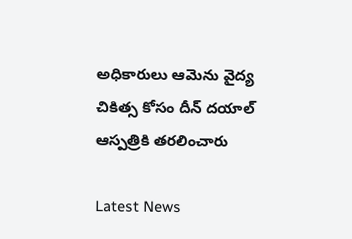అధికారులు ఆమెను వైద్య చికిత్స కోసం దీన్ దయాల్ ఆస్పత్రికి తరలించారు

Latest News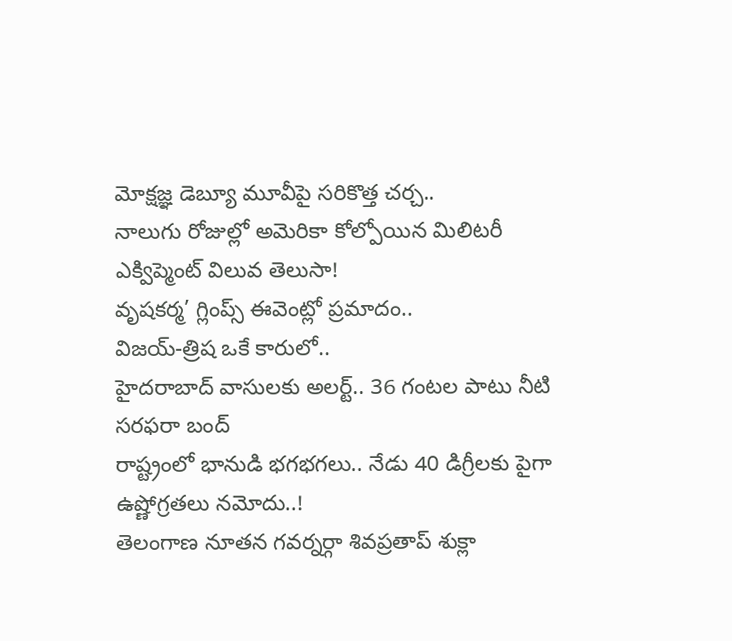మోక్షజ్ఞ డెబ్యూ మూవీపై సరికొత్త చర్చ..
నాలుగు రోజుల్లో అమెరికా కోల్పోయిన మిలిటరీ ఎక్విప్మెంట్ విలువ తెలుసా!
వృషకర్మ’ గ్లింప్స్ ఈవెంట్లో ప్రమాదం..
విజయ్-త్రిష ఒకే కారులో..
హైదరాబాద్ వాసులకు అలర్ట్.. 36 గంటల పాటు నీటి సరఫరా బంద్
రాష్ట్రంలో భానుడి భగభగలు.. నేడు 40 డిగ్రీలకు పైగా ఉష్ణోగ్రతలు నమోదు..!
తెలంగాణ నూతన గవర్నర్గా శివప్రతాప్ శుక్లా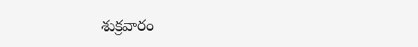శుక్రవారం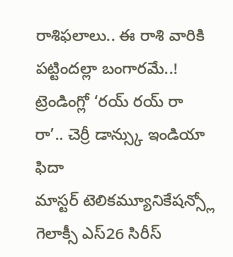రాశిఫలాలు.. ఈ రాశి వారికి పట్టిందల్లా బంగారమే..!
ట్రెండింగ్లో ‘రయ్ రయ్ రా రా’.. చెర్రీ డాన్స్కు ఇండియా ఫిదా
మాస్టర్ టెలికమ్యూనికేషన్స్లో గెలాక్సీ ఎస్26 సిరీస్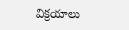విక్రయాలు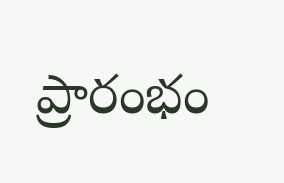ప్రారంభం